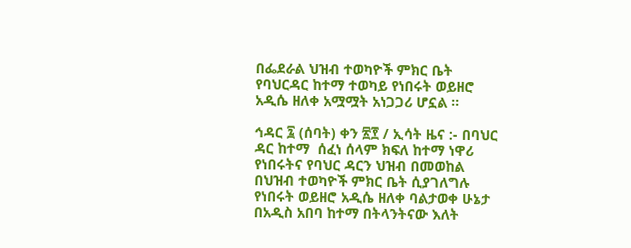በፌደራል ህዝብ ተወካዮች ምክር ቤት የባህርዳር ከተማ ተወካይ የነበሩት ወይዘሮ አዲሴ ዘለቀ አሟሟት አነጋጋሪ ሆኗል ።

ኅዳር ፯ (ሰባት) ቀን ፳፻ / ኢሳት ዜና :- በባህር ዳር ከተማ  ሰፈነ ሰላም ክፍለ ከተማ ነዋሪ የነበሩትና የባህር ዳርን ህዝብ በመወከል በህዝብ ተወካዮች ምክር ቤት ሲያገለግሉ የነበሩት ወይዘሮ አዲሴ ዘለቀ ባልታወቀ ሁኔታ በአዲስ አበባ ከተማ በትላንትናው እለት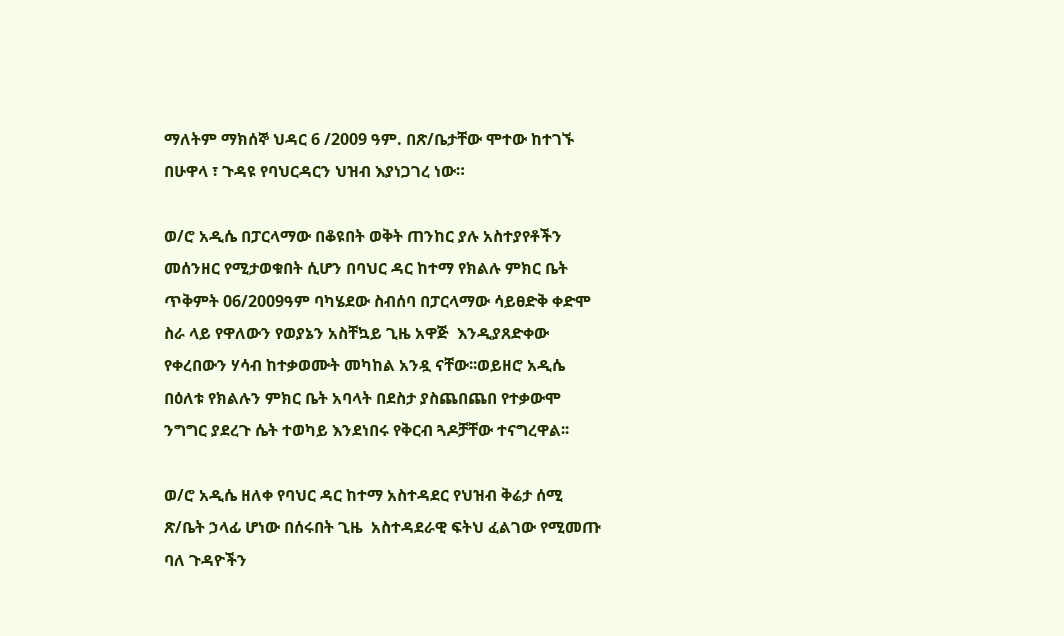ማለትም ማክሰኞ ህዳር 6 /2009 ዓም. በጽ/ቤታቸው ሞተው ከተገኙ በሁዋላ ፣ ጉዳዩ የባህርዳርን ህዝብ እያነጋገረ ነው።

ወ/ሮ አዲሴ በፓርላማው በቆዩበት ወቅት ጠንከር ያሉ አስተያየቶችን መሰንዘር የሚታወቁበት ሲሆን በባህር ዳር ከተማ የክልሉ ምክር ቤት ጥቅምት 06/2009ዓም ባካሄደው ስብሰባ በፓርላማው ሳይፀድቅ ቀድሞ ስራ ላይ የዋለውን የወያኔን አስቸኳይ ጊዜ አዋጅ  እንዲያጸድቀው የቀረበውን ሃሳብ ከተቃወሙት መካከል አንዷ ናቸው፡፡ወይዘሮ አዲሴ በዕለቱ የክልሉን ምክር ቤት አባላት በደስታ ያስጨበጨበ የተቃውሞ ንግግር ያደረጉ ሴት ተወካይ እንደነበሩ የቅርብ ጓዶቻቸው ተናግረዋል፡፡

ወ/ሮ አዲሴ ዘለቀ የባህር ዳር ከተማ አስተዳደር የህዝብ ቅሬታ ሰሚ ጽ/ቤት ኃላፊ ሆነው በሰሩበት ጊዜ  አስተዳደራዊ ፍትህ ፈልገው የሚመጡ ባለ ጉዳዮችን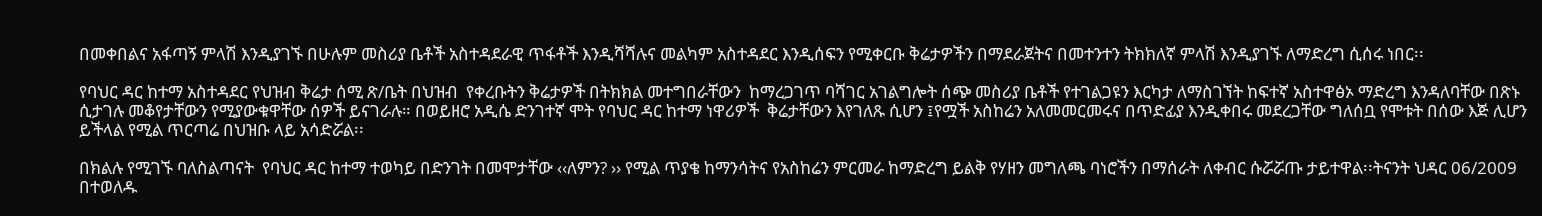በመቀበልና አፋጣኝ ምላሽ እንዲያገኙ በሁሉም መስሪያ ቤቶች አስተዳደራዊ ጥፋቶች እንዲሻሻሉና መልካም አስተዳደር እንዲሰፍን የሚቀርቡ ቅሬታዎችን በማደራጀትና በመተንተን ትክክለኛ ምላሽ እንዲያገኙ ለማድረግ ሲሰሩ ነበር፡፡

የባህር ዳር ከተማ አስተዳደር የህዝብ ቅሬታ ሰሚ ጽ/ቤት በህዝብ  የቀረቡትን ቅሬታዎች በትክክል መተግበራቸውን  ከማረጋገጥ ባሻገር አገልግሎት ሰጭ መስሪያ ቤቶች የተገልጋዩን እርካታ ለማስገኘት ከፍተኛ አስተዋፅኦ ማድረግ እንዳለባቸው በጽኑ ሲታገሉ መቆየታቸውን የሚያውቁዋቸው ሰዎች ይናገራሉ። በወይዘሮ አዲሴ ድንገተኛ ሞት የባህር ዳር ከተማ ነዋሪዎች  ቅሬታቸውን እየገለጹ ሲሆን ፤የሟች አስከሬን አለመመርመሩና በጥድፊያ እንዲቀበሩ መደረጋቸው ግለሰቧ የሞቱት በሰው እጅ ሊሆን ይችላል የሚል ጥርጣሬ በህዝቡ ላይ አሳድሯል፡፡

በክልሉ የሚገኙ ባለስልጣናት  የባህር ዳር ከተማ ተወካይ በድንገት በመሞታቸው ‹‹ለምን? ›› የሚል ጥያቄ ከማንሳትና የአስከሬን ምርመራ ከማድረግ ይልቅ የሃዘን መግለጫ ባነሮችን በማሰራት ለቀብር ሱሯሯጡ ታይተዋል፡፡ትናንት ህዳር 06/2009 በተወለዱ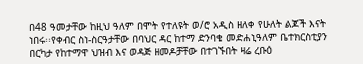በ48 ዓመታቸው ከዚህ ዓለም በሞት የተለዩት ወ/ሮ አዲስ ዘለቀ የሁለት ልጆች እናት ነበሩ፡፡የቀብር ስነ-ስርዓታቸው በባህር ዳር ከተማ ድንባቄ መድሐኒዓለም ቤተክርስቲያን በርካታ የከተማዋ ህዝብ እና ወዳጅ ዘመዶቻቸው በተገኙበት ዛሬ ረቡዕ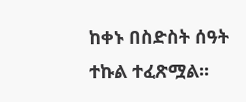ከቀኑ በስድስት ሰዓት ተኩል ተፈጽሟል፡፡